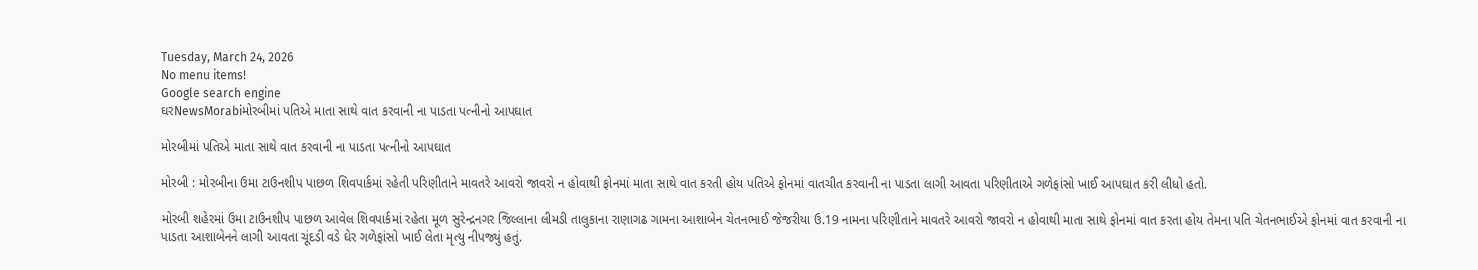Tuesday, March 24, 2026
No menu items!
Google search engine
ઘરNewsMorabiમોરબીમાં પતિએ માતા સાથે વાત કરવાની ના પાડતા પત્નીનો આપઘાત

મોરબીમાં પતિએ માતા સાથે વાત કરવાની ના પાડતા પત્નીનો આપઘાત

મોરબી : મોરબીના ઉમા ટાઉનશીપ પાછળ શિવપાર્કમાં રહેતી પરિણીતાને માવતરે આવરો જાવરો ન હોવાથી ફોનમાં માતા સાથે વાત કરતી હોય પતિએ ફોનમાં વાતચીત કરવાની ના પાડતા લાગી આવતા પરિણીતાએ ગળેફાંસો ખાઈ આપઘાત કરી લીધો હતો.

મોરબી શહેરમાં ઉમા ટાઉનશીપ પાછળ આવેલ શિવપાર્કમાં રહેતા મૂળ સુરેન્દ્રનગર જિલ્લાના લીમડી તાલુકાના રાણાગઢ ગામના આશાબેન ચેતનભાઈ જેજરીયા ઉ.19 નામના પરિણીતાને માવતરે આવરો જાવરો ન હોવાથી માતા સાથે ફોનમાં વાત કરતા હોય તેમના પતિ ચેતનભાઈએ ફોનમાં વાત કરવાની ના પાડતા આશાબેનને લાગી આવતા ચૂંદડી વડે ઘેર ગળેફાંસો ખાઈ લેતા મૃત્યુ નીપજ્યું હતું.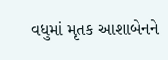વધુમાં મૃતક આશાબેનને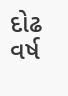દોઢ વર્ષ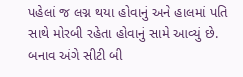પહેલાં જ લગ્ન થયા હોવાનું અને હાલમાં પતિ સાથે મોરબી રહેતા હોવાનું સામે આવ્યું છે. બનાવ અંગે સીટી બી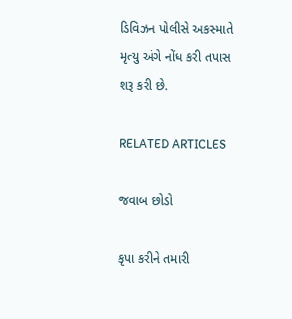ડિવિઝન પોલીસે અકસ્માતે મૃત્યુ અંગે નોંધ કરી તપાસ શરૂ કરી છે.

RELATED ARTICLES

જવાબ છોડો

કૃપા કરીને તમારી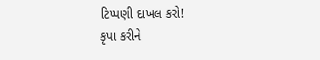ટિપ્પણી દાખલ કરો!
કૃપા કરીને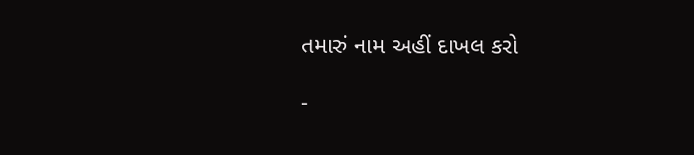તમારું નામ અહીં દાખલ કરો

-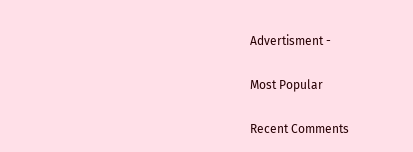Advertisment -

Most Popular

Recent Comments